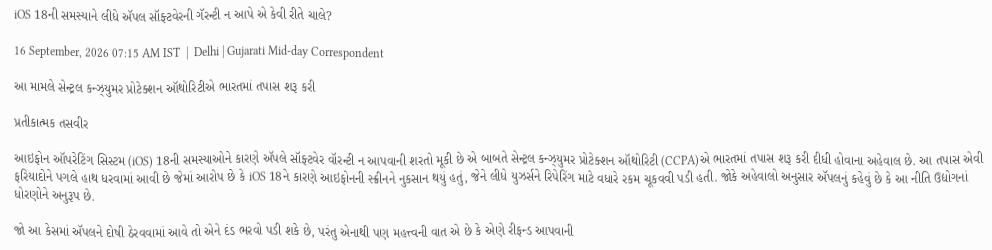iOS 18ની સમસ્યાને લીધે ઍપલ સૉફ્ટવેરની ગૅરન્ટી ન આપે એ કેવી રીતે ચાલે?

16 September, 2026 07:15 AM IST  |  Delhi | Gujarati Mid-day Correspondent

આ મામલે સેન્ટ્રલ કન્ઝ્યુમર પ્રોટેક્શન ઑથો‌રિટીએ ભારતમાં તપાસ શરૂ કરી

પ્રતીકાત્મક તસવીર

આઇફોન ઑપરેટિંગ સિસ્ટમ (iOS) 18ની સમસ્યાઓને કારણે ઍપલે સૉફ્ટવેર વૉરન્ટી ન આપવાની શરતો મૂકી છે એ બાબતે સેન્ટ્રલ કન્ઝ્યુમર પ્રોટેક્શન ઑથોરિટી (CCPA)એ ભારતમાં તપાસ શરૂ કરી દીધી હોવાના અહેવાલ છે. આ તપાસ એવી ફરિયાદોને પગલે હાથ ધરવામાં આવી છે જેમાં આરોપ છે કે iOS 18ને કારણે આઇફોનની સ્ક્રીનને નુકસાન થયું હતું, જેને લીધે યુઝર્સને રિપેરિંગ માટે વધારે રકમ ચૂકવવી પડી હતી. જોકે અહેવાલો અનુસાર ઍપલનું કહેવું છે કે આ નીતિ ઉદ્યોગનાં ધોરણોને અનુરૂપ છે.

જો આ કેસમાં ઍપલને દોષી ઠેરવવામાં આવે તો એને દંડ ભરવો પડી શકે છે, પરંતુ એનાથી પણ મહત્ત્વની વાત એ છે કે એણે રીફન્ડ આપવાની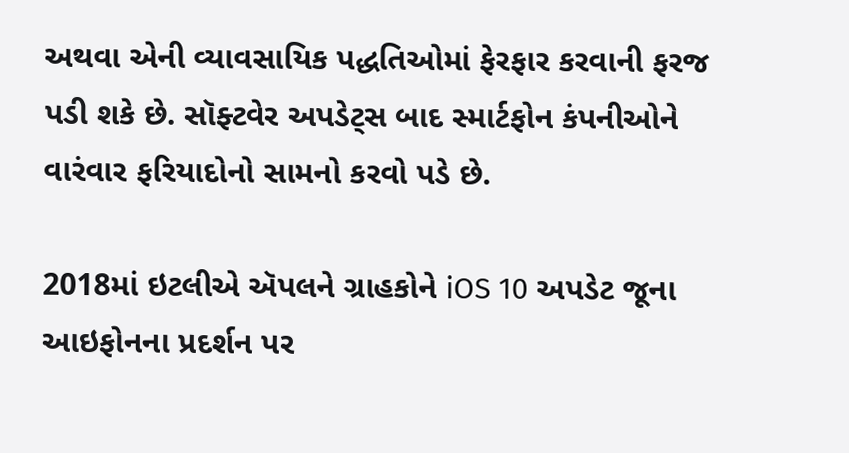અથવા એની વ્યાવસાયિક પદ્ધતિઓમાં ફેરફાર કરવાની ફરજ પડી શકે છે. સૉફ્ટવેર અપડેટ્સ બાદ સ્માર્ટફોન કંપનીઓને વારંવાર ફરિયાદોનો સામનો કરવો પડે છે.

2018માં ઇટલીએ ઍપલને ગ્રાહકોને iOS 10 અપડેટ જૂના આઇફોનના પ્રદર્શન પર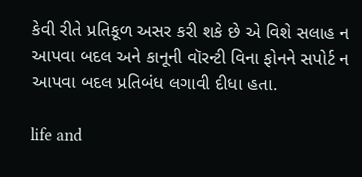કેવી રીતે પ્રતિકૂળ અસર કરી શકે છે એ વિશે સલાહ ન આપવા બદલ અને કાનૂની વૉરન્ટી વિના ફોનને સપોર્ટ ન આપવા બદલ પ્ર‌તિબંધ લગાવી દીધા હતા.

life and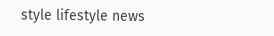style lifestyle news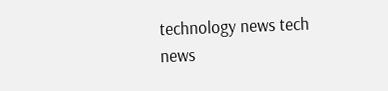technology news tech news